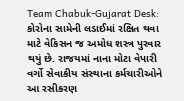Team Chabuk-Gujarat Desk: કોરોના સામેની લડાઈમાં રક્ષિત થવા માટે વેકિસન જ અમોધ શસ્ત્ર પુરવાર થયું છે. રાજયમાં નાના મોટા વેપારી વર્ગો સેવાકીય સંસ્થાના કર્મચારીઓને આ રસીકરણ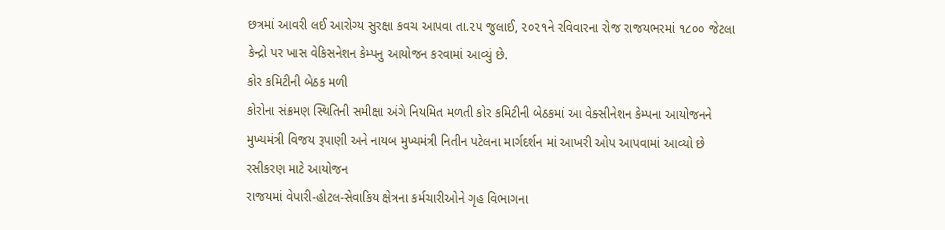છત્રમાં આવરી લઈ આરોગ્ય સુરક્ષા કવચ આપવા તા.૨૫ જુલાઈ, ૨૦૨૧ને રવિવારના રોજ રાજયભરમાં ૧૮૦૦ જેટલા કેન્દ્રો પર ખાસ વેકિસનેશન કેમ્પનુ આયોજન કરવામાં આવ્યું છે.
કોર કમિટીની બેઠક મળી
કોરોના સંક્રમણ સ્થિતિની સમીક્ષા અંગે નિયમિત મળતી કોર કમિટીની બેઠકમાં આ વેક્સીનેશન કેમ્પના આયોજનને મુખ્યમંત્રી વિજય રૂપાણી અને નાયબ મુખ્યમંત્રી નિતીન પટેલના માર્ગદર્શન માં આખરી ઓપ આપવામાં આવ્યો છે
રસીકરણ માટે આયોજન
રાજયમાં વેપારી-હોટલ-સેવાકિય ક્ષેત્રના કર્મચારીઓને ગૃહ વિભાગના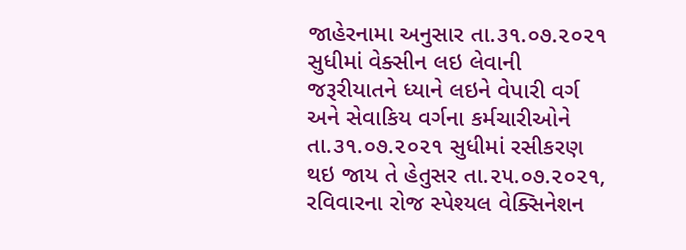જાહેરનામા અનુસાર તા.૩૧.૦૭.૨૦૨૧ સુધીમાં વેક્સીન લઇ લેવાની જરૂરીયાતને ધ્યાને લઇને વેપારી વર્ગ અને સેવાકિય વર્ગના કર્મચારીઓને તા.૩૧.૦૭.૨૦૨૧ સુધીમાં રસીકરણ થઇ જાય તે હેતુસર તા.૨૫.૦૭.૨૦૨૧, રવિવારના રોજ સ્પેશ્યલ વેક્સિનેશન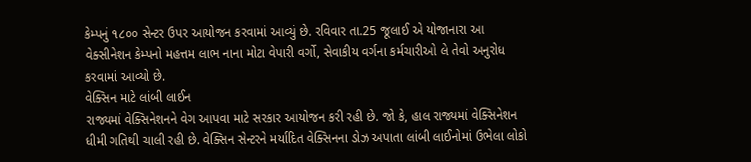કેમ્પનું ૧૮૦૦ સેન્ટર ઉપર આયોજન કરવામાં આવ્યું છે. રવિવાર તા.25 જૂલાઈ એ યોજાનારા આ વેક્સીનેશન કેમ્પનો મહત્તમ લાભ નાના મોટા વેપારી વર્ગો, સેવાકીય વર્ગના કર્મચારીઓ લે તેવો અનુરોધ કરવામાં આવ્યો છે.
વેક્સિન માટે લાંબી લાઈન
રાજ્યમાં વેક્સિનેશનને વેગ આપવા માટે સરકાર આયોજન કરી રહી છે. જો કે, હાલ રાજ્યમાં વેક્સિનેશન ધીમી ગતિથી ચાલી રહી છે. વેક્સિન સેન્ટરને મર્યાદિત વેક્સિનના ડોઝ અપાતા લાંબી લાઈનોમાં ઉભેલા લોકો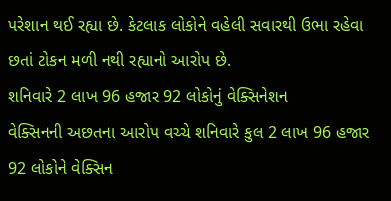પરેશાન થઈ રહ્યા છે. કેટલાક લોકોને વહેલી સવારથી ઉભા રહેવા છતાં ટોકન મળી નથી રહ્યાનો આરોપ છે.
શનિવારે 2 લાખ 96 હજાર 92 લોકોનું વેક્સિનેશન
વેક્સિનની અછતના આરોપ વચ્ચે શનિવારે કુલ 2 લાખ 96 હજાર 92 લોકોને વેક્સિન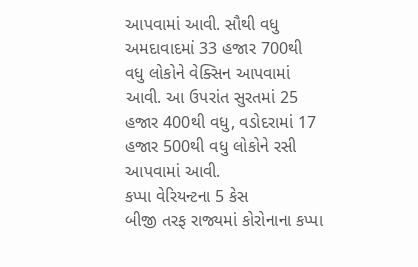આપવામાં આવી. સૌથી વધુ અમદાવાદમાં 33 હજાર 700થી વધુ લોકોને વેક્સિન આપવામાં આવી. આ ઉપરાંત સુરતમાં 25 હજાર 400થી વધુ, વડોદરામાં 17 હજાર 500થી વધુ લોકોને રસી આપવામાં આવી.
કપ્પા વેરિયન્ટના 5 કેસ
બીજી તરફ રાજ્યમાં કોરોનાના કપ્પા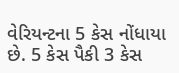વેરિયન્ટના 5 કેસ નોંધાયા છે. 5 કેસ પૈકી 3 કેસ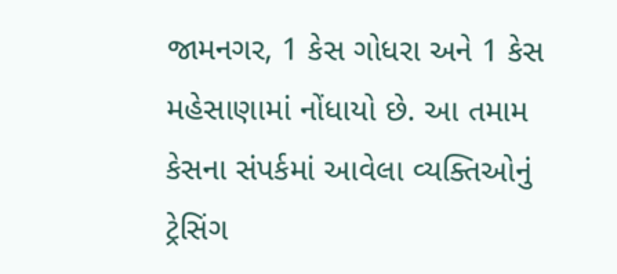જામનગર, 1 કેસ ગોધરા અને 1 કેસ મહેસાણામાં નોંધાયો છે. આ તમામ કેસના સંપર્કમાં આવેલા વ્યક્તિઓનું ટ્રેસિંગ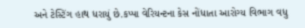અને ટેસ્ટિંગ હાથ ધરાયું છે.કપ્પા વેરિયન્ટના કેસ નોંધાતા આરોગ્ય વિભાગ વધુ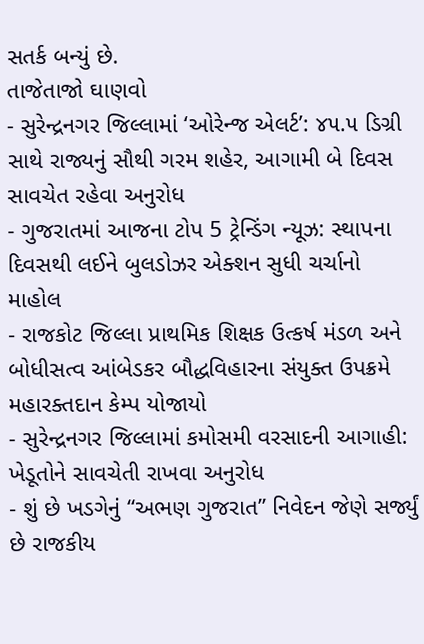સતર્ક બન્યું છે.
તાજેતાજો ઘાણવો
- સુરેન્દ્રનગર જિલ્લામાં ‘ઓરેન્જ એલર્ટ’: ૪૫.૫ ડિગ્રી સાથે રાજ્યનું સૌથી ગરમ શહેર, આગામી બે દિવસ સાવચેત રહેવા અનુરોધ
- ગુજરાતમાં આજના ટોપ 5 ટ્રેન્ડિંગ ન્યૂઝ: સ્થાપના દિવસથી લઈને બુલડોઝર એક્શન સુધી ચર્ચાનો માહોલ
- રાજકોટ જિલ્લા પ્રાથમિક શિક્ષક ઉત્કર્ષ મંડળ અને બોધીસત્વ આંબેડકર બૌદ્ધવિહારના સંયુક્ત ઉપક્રમે મહારક્તદાન કેમ્પ યોજાયો
- સુરેન્દ્રનગર જિલ્લામાં કમોસમી વરસાદની આગાહી: ખેડૂતોને સાવચેતી રાખવા અનુરોધ
- શું છે ખડગેનું “અભણ ગુજરાત” નિવેદન જેણે સર્જ્યું છે રાજકીય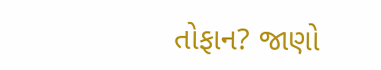તોફાન? જાણો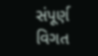સંપૂર્ણ વિગત